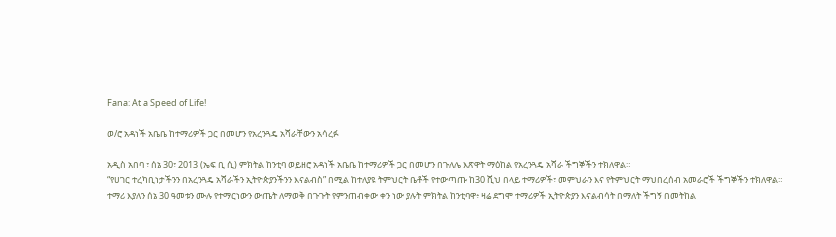Fana: At a Speed of Life!

ወ/ሮ አዳነች አቤቤ ከተማሪዎች ጋር በመሆን የአረንጓዴ አሻራቸውን አሳረፉ

አዲስ አበባ ፣ ሰኔ 30፣ 2013 (ኤፍ ቢ ሲ) ምክትል ከንቲባ ወይዘሮ አዳነች አቤቤ ከተማሪዎች ጋር በመሆን በጉለሌ እጽዋት ማዕከል የአረንጓዴ አሻራ ችግኞችን ተክለዋል።
“የሀገር ተረካቢነታችንን በአረንጓዴ አሻራችን ኢትዮጵያንችንን እናልብስ” በሚል ከተለያዩ ትምህርት ቤቶች የተውጣጡ ከ30 ሺህ በላይ ተማሪዎች፣ መምህራን እና የትምህርት ማህበረሰብ አመራሮች ችግኞችን ተክለዋል።
ተማሪ እያለን ሰኔ 30 ዓመቱን ሙሉ የተማርነውን ውጤት ለማወቅ በጉጉት የምንጠብቀው ቀን ነው ያሉት ምክትል ከንቲባዋ፥ ዛሬ ደግሞ ተማሪዎች ኢትዮጵያን እናልብሳት በማለት ችግኝ በመትከል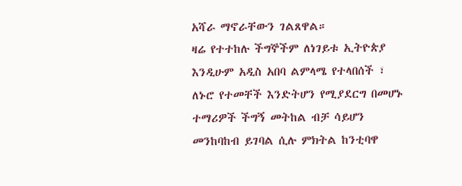አሻራ ማኖራቸውን ገልጸዋል።
ዛሬ የተተከሉ ችግኞችም ለነገይቱ ኢትዮጵያ እንዲሁም አዲስ አበባ ልምላሜ የተላበሰች ፣ ለኑሮ የተመቸች እንድትሆን የሚያደርግ በመሆኑ ተማሪዎች ችግኝ መትከል ብቻ ሳይሆን መንከባከብ ይገባል ሲሉ ምክትል ከንቲባዋ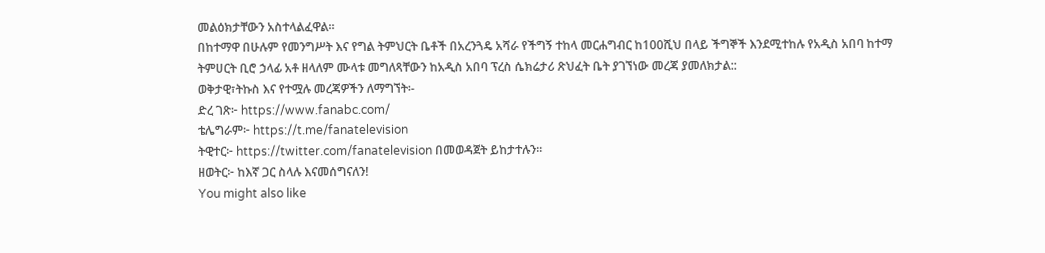መልዕክታቸውን አስተላልፈዋል።
በከተማዋ በሁሉም የመንግሥት እና የግል ትምህርት ቤቶች በአረንጓዴ አሻራ የችግኝ ተከላ መርሐግብር ከ100ሺህ በላይ ችግኞች እንደሚተከሉ የአዲስ አበባ ከተማ ትምሀርት ቢሮ ኃላፊ አቶ ዘላለም ሙላቱ መግለጻቸውን ከአዲስ አበባ ፕረስ ሴክሬታሪ ጽህፈት ቤት ያገኘነው መረጃ ያመለክታል::
ወቅታዊ፣ትኩስ እና የተሟሉ መረጃዎችን ለማግኘት፡-
ድረ ገጽ፦ https://www.fanabc.com/
ቴሌግራም፦ https://t.me/fanatelevision
ትዊተር፦ https://twitter.com/fanatelevision በመወዳጀት ይከታተሉን፡፡
ዘወትር፦ ከእኛ ጋር ስላሉ እናመሰግናለን!
You might also like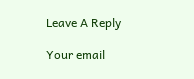Leave A Reply

Your email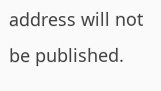address will not be published.